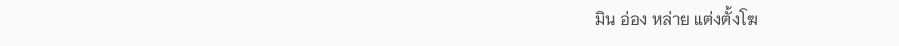มิน อ่อง หล่าย แต่งตั้งโฆ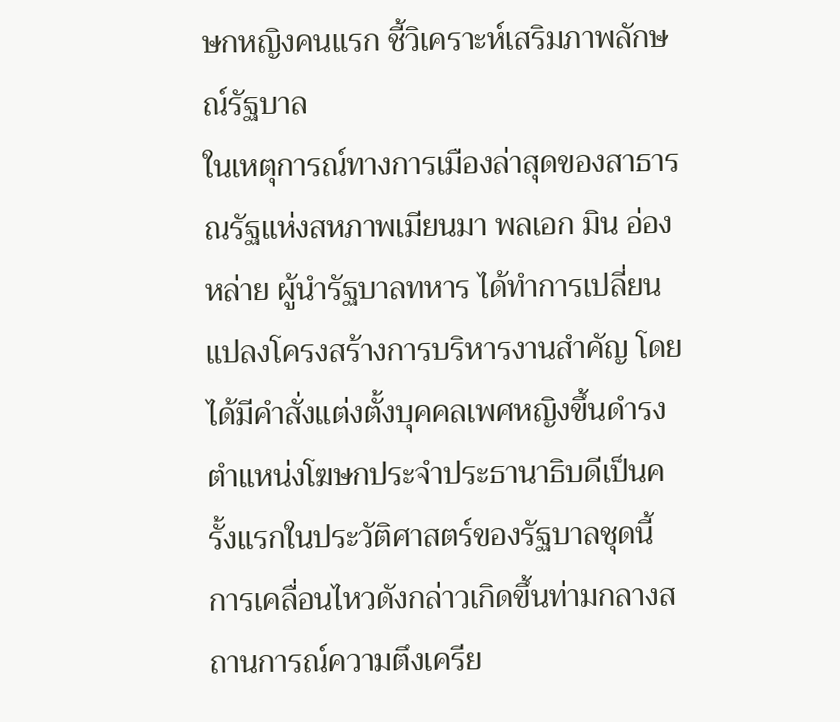ษกหญิงคนแรก ชี้วิเคราะห์เสริมภาพลักษณ์รัฐบาล
ในเหตุการณ์ทางการเมืองล่าสุดของสาธารณรัฐแห่งสหภาพเมียนมา พลเอก มิน อ่อง หล่าย ผู้นำรัฐบาลทหาร ได้ทำการเปลี่ยนแปลงโครงสร้างการบริหารงานสำคัญ โดยได้มีคำสั่งแต่งตั้งบุคคลเพศหญิงขึ้นดำรงตำแหน่งโฆษกประจำประธานาธิบดีเป็นครั้งแรกในประวัติศาสตร์ของรัฐบาลชุดนี้ การเคลื่อนไหวดังกล่าวเกิดขึ้นท่ามกลางสถานการณ์ความตึงเครีย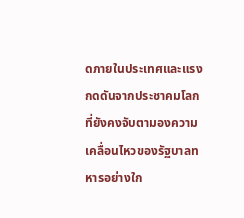ดภายในประเทศและแรงกดดันจากประชาคมโลก ที่ยังคงจับตามองความเคลื่อนไหวของรัฐบาลทหารอย่างใก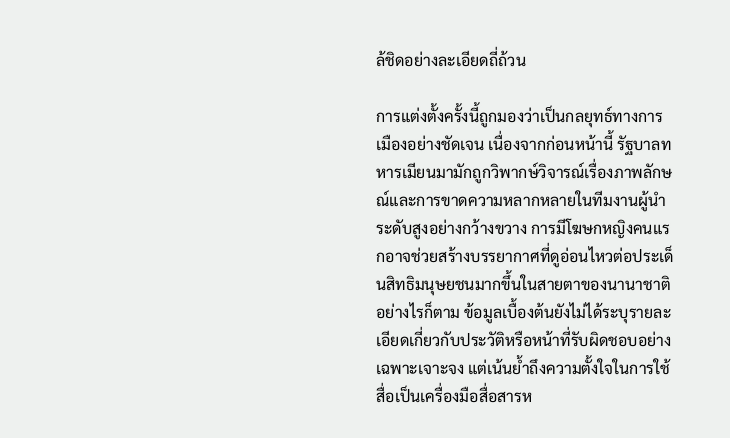ล้ชิดอย่างละเอียดถี่ถ้วน

การแต่งตั้งครั้งนี้ถูกมองว่าเป็นกลยุทธ์ทางการเมืองอย่างชัดเจน เนื่องจากก่อนหน้านี้ รัฐบาลทหารเมียนมามักถูกวิพากษ์วิจารณ์เรื่องภาพลักษณ์และการขาดความหลากหลายในทีมงานผู้นำระดับสูงอย่างกว้างขวาง การมีโฆษกหญิงคนแรกอาจช่วยสร้างบรรยากาศที่ดูอ่อนไหวต่อประเด็นสิทธิมนุษยชนมากขึ้นในสายตาของนานาชาติ อย่างไรก็ตาม ข้อมูลเบื้องต้นยังไม่ได้ระบุรายละเอียดเกี่ยวกับประวัติหรือหน้าที่รับผิดชอบอย่างเฉพาะเจาะจง แต่เน้นย้ำถึงความตั้งใจในการใช้สื่อเป็นเครื่องมือสื่อสารห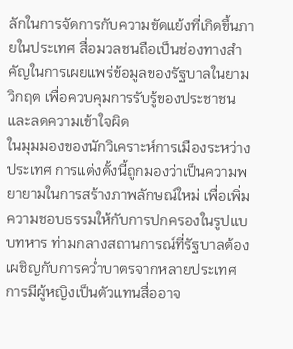ลักในการจัดการกับความขัดแย้งที่เกิดขึ้นภายในประเทศ สื่อมวลชนถือเป็นช่องทางสำคัญในการเผยแพร่ข้อมูลของรัฐบาลในยามวิกฤต เพื่อควบคุมการรับรู้ของประชาชนและลดความเข้าใจผิด
ในมุมมองของนักวิเคราะห์การเมืองระหว่างประเทศ การแต่งตั้งนี้ถูกมองว่าเป็นความพยายามในการสร้างภาพลักษณ์ใหม่ เพื่อเพิ่มความชอบธรรมให้กับการปกครองในรูปแบบทหาร ท่ามกลางสถานการณ์ที่รัฐบาลต้องเผชิญกับการคว่ำบาตรจากหลายประเทศ การมีผู้หญิงเป็นตัวแทนสื่ออาจ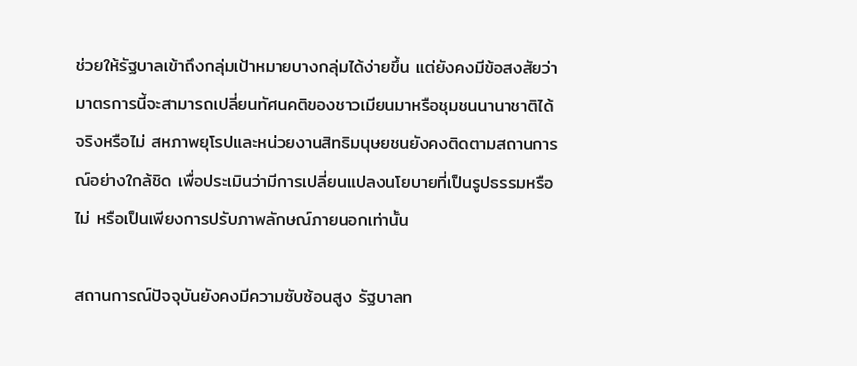ช่วยให้รัฐบาลเข้าถึงกลุ่มเป้าหมายบางกลุ่มได้ง่ายขึ้น แต่ยังคงมีข้อสงสัยว่ามาตรการนี้จะสามารถเปลี่ยนทัศนคติของชาวเมียนมาหรือชุมชนนานาชาติได้จริงหรือไม่ สหภาพยุโรปและหน่วยงานสิทธิมนุษยชนยังคงติดตามสถานการณ์อย่างใกล้ชิด เพื่อประเมินว่ามีการเปลี่ยนแปลงนโยบายที่เป็นรูปธรรมหรือไม่ หรือเป็นเพียงการปรับภาพลักษณ์ภายนอกเท่านั้น

สถานการณ์ปัจจุบันยังคงมีความซับซ้อนสูง รัฐบาลท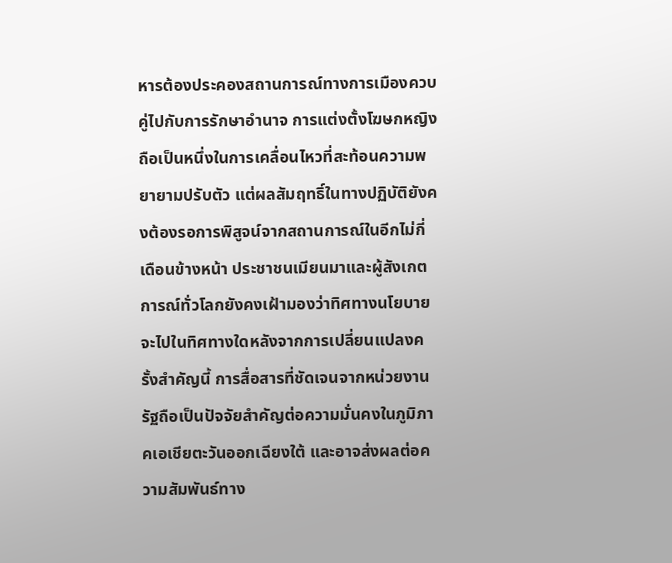หารต้องประคองสถานการณ์ทางการเมืองควบคู่ไปกับการรักษาอำนาจ การแต่งตั้งโฆษกหญิงถือเป็นหนึ่งในการเคลื่อนไหวที่สะท้อนความพยายามปรับตัว แต่ผลสัมฤทธิ์ในทางปฏิบัติยังคงต้องรอการพิสูจน์จากสถานการณ์ในอีกไม่กี่เดือนข้างหน้า ประชาชนเมียนมาและผู้สังเกตการณ์ทั่วโลกยังคงเฝ้ามองว่าทิศทางนโยบายจะไปในทิศทางใดหลังจากการเปลี่ยนแปลงครั้งสำคัญนี้ การสื่อสารที่ชัดเจนจากหน่วยงานรัฐถือเป็นปัจจัยสำคัญต่อความมั่นคงในภูมิภาคเอเชียตะวันออกเฉียงใต้ และอาจส่งผลต่อความสัมพันธ์ทาง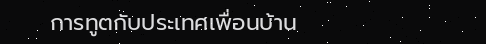การทูตกับประเทศเพื่อนบ้าน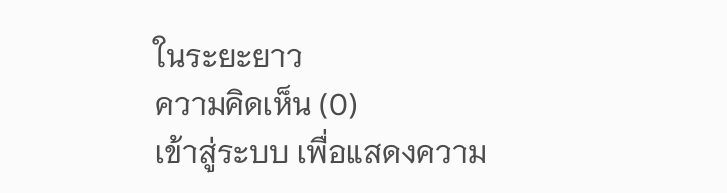ในระยะยาว
ความคิดเห็น (0)
เข้าสู่ระบบ เพื่อแสดงความ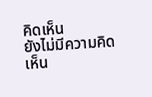คิดเห็น
ยังไม่มีความคิดเห็น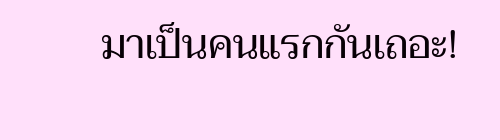มาเป็นคนแรกกันเถอะ!